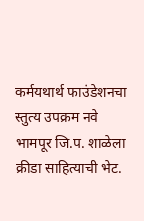कर्मयथार्थ फाउंडेशनचा स्तुत्य उपक्रम नवे भामपूर जि.प. शाळेला क्रीडा साहित्याची भेट.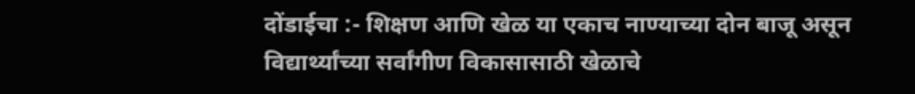दोंडाईचा :- शिक्षण आणि खेळ या एकाच नाण्याच्या दोन बाजू असून विद्यार्थ्यांच्या सर्वांगीण विकासासाठी खेळाचे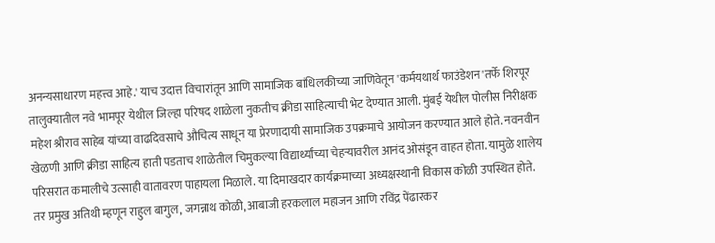अनन्यसाधारण महत्त्व आहे.' याच उदात्त विचारांतून आणि सामाजिक बांधिलकीच्या जाणिवेतून 'कर्मयथार्थ फाउंडेशन'तर्फे शिरपूर तालुक्यातील नवे भामपूर येथील जिल्हा परिषद शाळेला नुकतीच क्रीडा साहित्याची भेट देण्यात आली. मुंबई येथील पोलीस निरीक्षक महेश श्रीराव साहेब यांच्या वाढदिवसाचे औचित्य साधून या प्रेरणादायी सामाजिक उपक्रमाचे आयोजन करण्यात आले होते. नवनवीन खेळणी आणि क्रीडा साहित्य हाती पडताच शाळेतील चिमुकल्या विद्यार्थ्यांच्या चेहऱ्यावरील आनंद ओसंडून वाहत होता. यामुळे शालेय परिसरात कमालीचे उत्साही वातावरण पाहायला मिळाले. या दिमाखदार कार्यक्रमाच्या अध्यक्षस्थानी विकास कोळी उपस्थित होते. तर प्रमुख अतिथी म्हणून राहुल बागुल, जगन्नाथ कोळी, आबाजी हरकलाल महाजन आणि रविंद्र पेंढारकर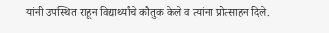यांनी उपस्थित राहून विद्यार्थ्यांचे कौतुक केले व त्यांना प्रोत्साहन दिले.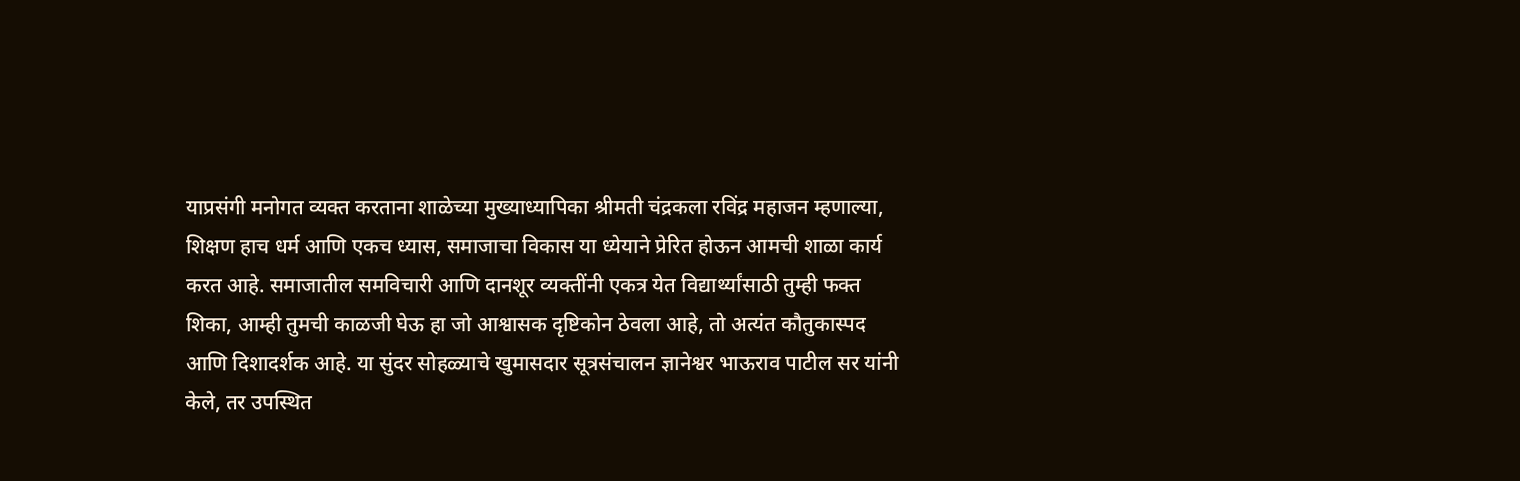याप्रसंगी मनोगत व्यक्त करताना शाळेच्या मुख्याध्यापिका श्रीमती चंद्रकला रविंद्र महाजन म्हणाल्या, शिक्षण हाच धर्म आणि एकच ध्यास, समाजाचा विकास या ध्येयाने प्रेरित होऊन आमची शाळा कार्य करत आहे. समाजातील समविचारी आणि दानशूर व्यक्तींनी एकत्र येत विद्यार्थ्यांसाठी तुम्ही फक्त शिका, आम्ही तुमची काळजी घेऊ हा जो आश्वासक दृष्टिकोन ठेवला आहे, तो अत्यंत कौतुकास्पद आणि दिशादर्शक आहे. या सुंदर सोहळ्याचे खुमासदार सूत्रसंचालन ज्ञानेश्वर भाऊराव पाटील सर यांनी केले, तर उपस्थित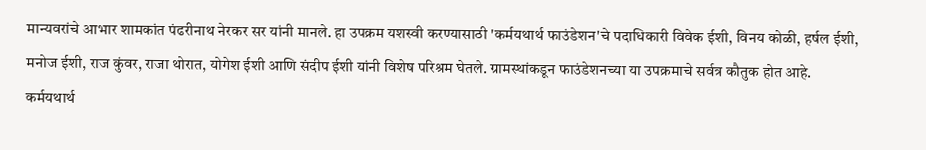मान्यवरांचे आभार शामकांत पंढरीनाथ नेरकर सर यांनी मानले. हा उपक्रम यशस्वी करण्यासाठी 'कर्मयथार्थ फाउंडेशन'चे पदाधिकारी विवेक ईशी, विनय कोळी, हर्षल ईशी, मनोज ईशी, राज कुंवर, राजा थोरात, योगेश ईशी आणि संदीप ईशी यांनी विशेष परिश्रम घेतले. ग्रामस्थांकडून फाउंडेशनच्या या उपक्रमाचे सर्वत्र कौतुक होत आहे.
कर्मयथार्थ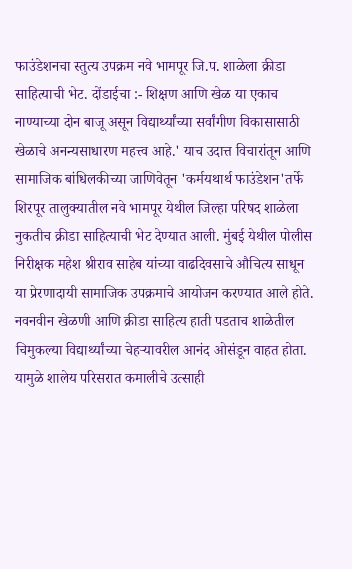फाउंडेशनचा स्तुत्य उपक्रम नवे भामपूर जि.प. शाळेला क्रीडा साहित्याची भेट. दोंडाईचा :- शिक्षण आणि खेळ या एकाच नाण्याच्या दोन बाजू असून विद्यार्थ्यांच्या सर्वांगीण विकासासाठी खेळाचे अनन्यसाधारण महत्त्व आहे.' याच उदात्त विचारांतून आणि सामाजिक बांधिलकीच्या जाणिवेतून 'कर्मयथार्थ फाउंडेशन'तर्फे शिरपूर तालुक्यातील नवे भामपूर येथील जिल्हा परिषद शाळेला नुकतीच क्रीडा साहित्याची भेट देण्यात आली. मुंबई येथील पोलीस निरीक्षक महेश श्रीराव साहेब यांच्या वाढदिवसाचे औचित्य साधून या प्रेरणादायी सामाजिक उपक्रमाचे आयोजन करण्यात आले होते. नवनवीन खेळणी आणि क्रीडा साहित्य हाती पडताच शाळेतील चिमुकल्या विद्यार्थ्यांच्या चेहऱ्यावरील आनंद ओसंडून वाहत होता. यामुळे शालेय परिसरात कमालीचे उत्साही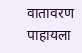वातावरण पाहायला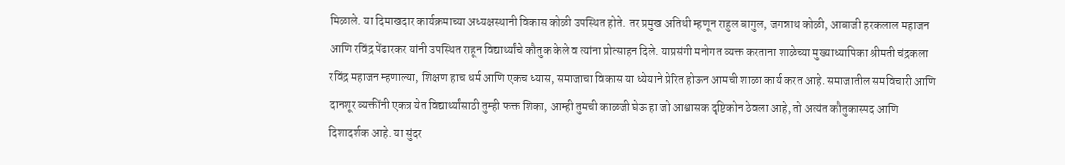मिळाले. या दिमाखदार कार्यक्रमाच्या अध्यक्षस्थानी विकास कोळी उपस्थित होते. तर प्रमुख अतिथी म्हणून राहुल बागुल, जगन्नाथ कोळी, आबाजी हरकलाल महाजन आणि रविंद्र पेंढारकर यांनी उपस्थित राहून विद्यार्थ्यांचे कौतुक केले व त्यांना प्रोत्साहन दिले. याप्रसंगी मनोगत व्यक्त करताना शाळेच्या मुख्याध्यापिका श्रीमती चंद्रकला रविंद्र महाजन म्हणाल्या, शिक्षण हाच धर्म आणि एकच ध्यास, समाजाचा विकास या ध्येयाने प्रेरित होऊन आमची शाळा कार्य करत आहे. समाजातील समविचारी आणि दानशूर व्यक्तींनी एकत्र येत विद्यार्थ्यांसाठी तुम्ही फक्त शिका, आम्ही तुमची काळजी घेऊ हा जो आश्वासक दृष्टिकोन ठेवला आहे, तो अत्यंत कौतुकास्पद आणि दिशादर्शक आहे. या सुंदर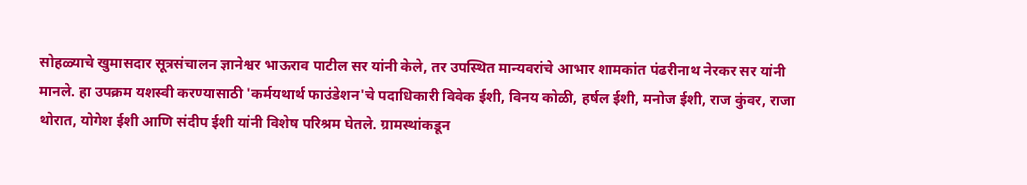सोहळ्याचे खुमासदार सूत्रसंचालन ज्ञानेश्वर भाऊराव पाटील सर यांनी केले, तर उपस्थित मान्यवरांचे आभार शामकांत पंढरीनाथ नेरकर सर यांनी मानले. हा उपक्रम यशस्वी करण्यासाठी 'कर्मयथार्थ फाउंडेशन'चे पदाधिकारी विवेक ईशी, विनय कोळी, हर्षल ईशी, मनोज ईशी, राज कुंवर, राजा थोरात, योगेश ईशी आणि संदीप ईशी यांनी विशेष परिश्रम घेतले. ग्रामस्थांकडून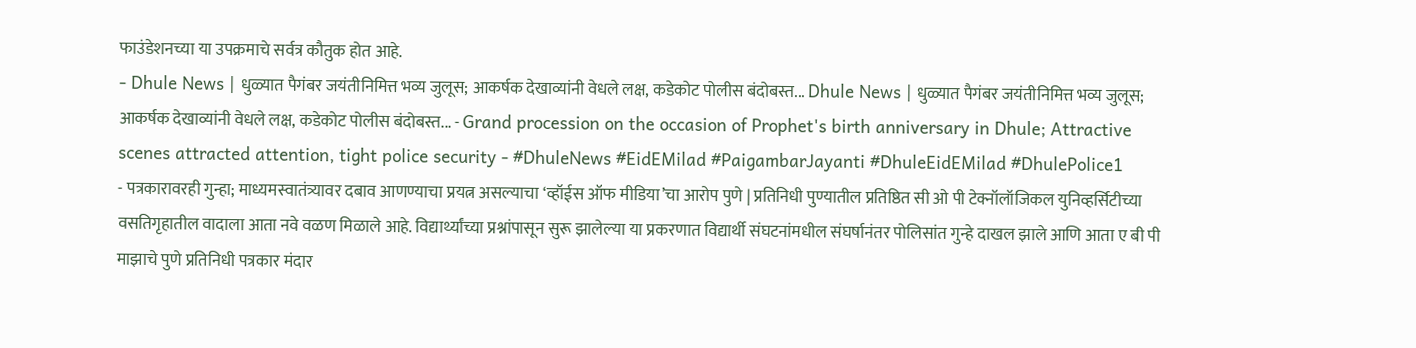फाउंडेशनच्या या उपक्रमाचे सर्वत्र कौतुक होत आहे.
- Dhule News | धुळ्यात पैगंबर जयंतीनिमित्त भव्य जुलूस; आकर्षक देखाव्यांनी वेधले लक्ष, कडेकोट पोलीस बंदोबस्त... Dhule News | धुळ्यात पैगंबर जयंतीनिमित्त भव्य जुलूस; आकर्षक देखाव्यांनी वेधले लक्ष, कडेकोट पोलीस बंदोबस्त... - Grand procession on the occasion of Prophet's birth anniversary in Dhule; Attractive scenes attracted attention, tight police security - #DhuleNews #EidEMilad #PaigambarJayanti #DhuleEidEMilad #DhulePolice1
- पत्रकारावरही गुन्हा; माध्यमस्वातंत्र्यावर दबाव आणण्याचा प्रयत्न असल्याचा ‘व्हॉईस ऑफ मीडिया’चा आरोप पुणे | प्रतिनिधी पुण्यातील प्रतिष्ठित सी ओ पी टेक्नॉलॉजिकल युनिव्हर्सिटीच्या वसतिगृहातील वादाला आता नवे वळण मिळाले आहे. विद्यार्थ्यांच्या प्रश्नांपासून सुरू झालेल्या या प्रकरणात विद्यार्थी संघटनांमधील संघर्षानंतर पोलिसांत गुन्हे दाखल झाले आणि आता ए बी पी माझाचे पुणे प्रतिनिधी पत्रकार मंदार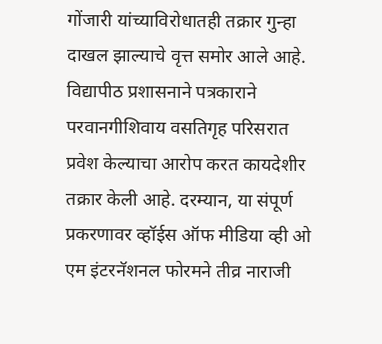गोंजारी यांच्याविरोधातही तक्रार गुन्हा दाखल झाल्याचे वृत्त समोर आले आहे. विद्यापीठ प्रशासनाने पत्रकाराने परवानगीशिवाय वसतिगृह परिसरात प्रवेश केल्याचा आरोप करत कायदेशीर तक्रार केली आहे. दरम्यान, या संपूर्ण प्रकरणावर व्हॉईस ऑफ मीडिया व्ही ओ एम इंटरनॅशनल फोरमने तीव्र नाराजी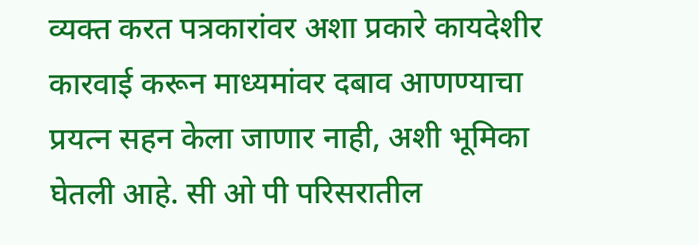व्यक्त करत पत्रकारांवर अशा प्रकारे कायदेशीर कारवाई करून माध्यमांवर दबाव आणण्याचा प्रयत्न सहन केला जाणार नाही, अशी भूमिका घेतली आहे. सी ओ पी परिसरातील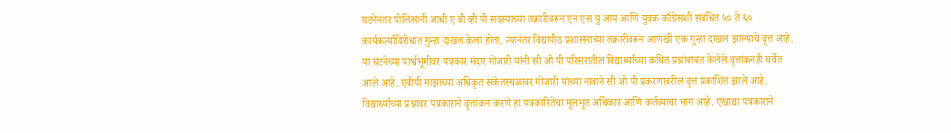घटनेनंतर पोलिसांनी आधी ए बी व्ही पी सदस्याच्या तक्रारीवरून एन एस यु आय आणि युवक काँग्रेसशी संबंधित ५० ते ६० कार्यकर्त्यांविरोधात गुन्हा दाखल केला होता. त्यानंतर विद्यापीठ प्रशासनाच्या तक्रारीवरून आणखी एक गुन्हा दाखल झाल्याचे वृत्त आहे. या घटनेच्या पार्श्वभूमीवर पत्रकार मंदार गोंजारी यांनी सी ओ पी परिसरातील विद्यार्थ्यांच्या कथित प्रश्नांबाबत केलेले वृत्तांकनही चर्चेत आले आहे. एबीपी माझाच्या अधिकृत संकेतस्थळावर गोंजारी यांच्या नावाने सी ओ पी प्रकरणावरील वृत्त प्रकाशित झाले आहे. विद्यार्थ्यांच्या प्रश्नांवर पत्रकाराने वृत्तांकन करणे हा पत्रकारितेचा मूलभूत अधिकार आणि कर्तव्याचा भाग आहे. एखाद्या पत्रकाराने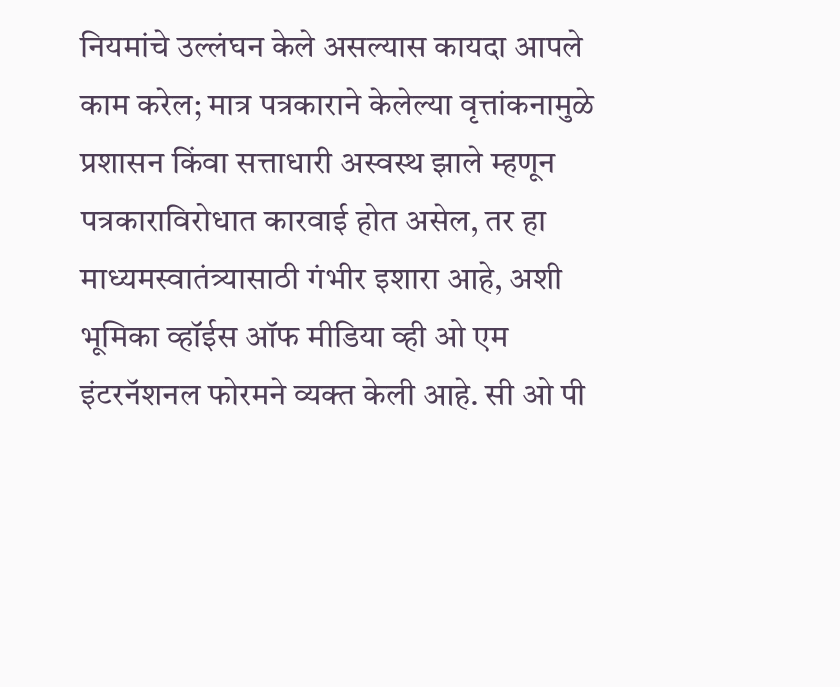नियमांचे उल्लंघन केले असल्यास कायदा आपले काम करेल; मात्र पत्रकाराने केलेल्या वृत्तांकनामुळे प्रशासन किंवा सत्ताधारी अस्वस्थ झाले म्हणून पत्रकाराविरोधात कारवाई होत असेल, तर हा माध्यमस्वातंत्र्यासाठी गंभीर इशारा आहे, अशी भूमिका व्हॉईस ऑफ मीडिया व्ही ओ एम इंटरनॅशनल फोरमने व्यक्त केली आहे. सी ओ पी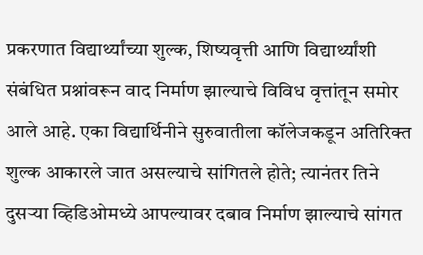प्रकरणात विद्यार्थ्यांच्या शुल्क, शिष्यवृत्ती आणि विद्यार्थ्यांशी संबंधित प्रश्नांवरून वाद निर्माण झाल्याचे विविध वृत्तांतून समोर आले आहे. एका विद्यार्थिनीने सुरुवातीला कॉलेजकडून अतिरिक्त शुल्क आकारले जात असल्याचे सांगितले होते; त्यानंतर तिने दुसऱ्या व्हिडिओमध्ये आपल्यावर दबाव निर्माण झाल्याचे सांगत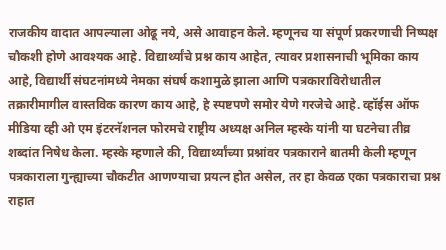राजकीय वादात आपल्याला ओढू नये, असे आवाहन केले. म्हणूनच या संपूर्ण प्रकरणाची निष्पक्ष चौकशी होणे आवश्यक आहे. विद्यार्थ्यांचे प्रश्न काय आहेत, त्यावर प्रशासनाची भूमिका काय आहे, विद्यार्थी संघटनांमध्ये नेमका संघर्ष कशामुळे झाला आणि पत्रकाराविरोधातील तक्रारीमागील वास्तविक कारण काय आहे, हे स्पष्टपणे समोर येणे गरजेचे आहे. व्हॉईस ऑफ मीडिया व्ही ओ एम इंटरनॅशनल फोरमचे राष्ट्रीय अध्यक्ष अनिल म्हस्के यांनी या घटनेचा तीव्र शब्दांत निषेध केला. म्हस्के म्हणाले की, विद्यार्थ्यांच्या प्रश्नांवर पत्रकाराने बातमी केली म्हणून पत्रकाराला गुन्ह्याच्या चौकटीत आणण्याचा प्रयत्न होत असेल, तर हा केवळ एका पत्रकाराचा प्रश्न राहात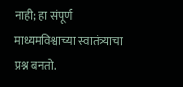नाही; हा संपूर्ण माध्यमविश्वाच्या स्वातंत्र्याचा प्रश्न बनतो.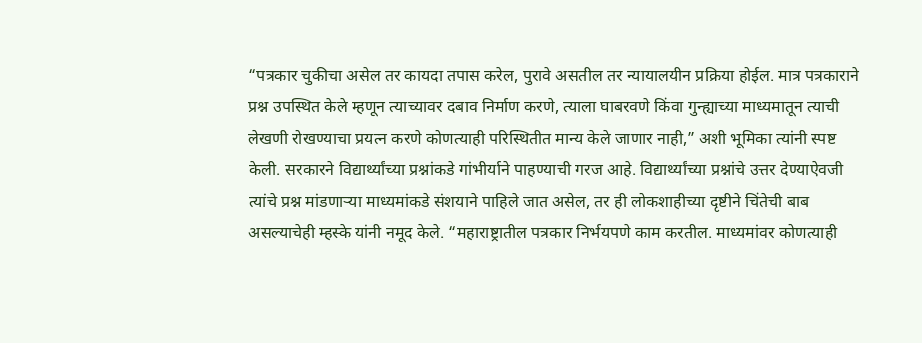“पत्रकार चुकीचा असेल तर कायदा तपास करेल, पुरावे असतील तर न्यायालयीन प्रक्रिया होईल. मात्र पत्रकाराने प्रश्न उपस्थित केले म्हणून त्याच्यावर दबाव निर्माण करणे, त्याला घाबरवणे किंवा गुन्ह्याच्या माध्यमातून त्याची लेखणी रोखण्याचा प्रयत्न करणे कोणत्याही परिस्थितीत मान्य केले जाणार नाही,” अशी भूमिका त्यांनी स्पष्ट केली. सरकारने विद्यार्थ्यांच्या प्रश्नांकडे गांभीर्याने पाहण्याची गरज आहे. विद्यार्थ्यांच्या प्रश्नांचे उत्तर देण्याऐवजी त्यांचे प्रश्न मांडणाऱ्या माध्यमांकडे संशयाने पाहिले जात असेल, तर ही लोकशाहीच्या दृष्टीने चिंतेची बाब असल्याचेही म्हस्के यांनी नमूद केले. “महाराष्ट्रातील पत्रकार निर्भयपणे काम करतील. माध्यमांवर कोणत्याही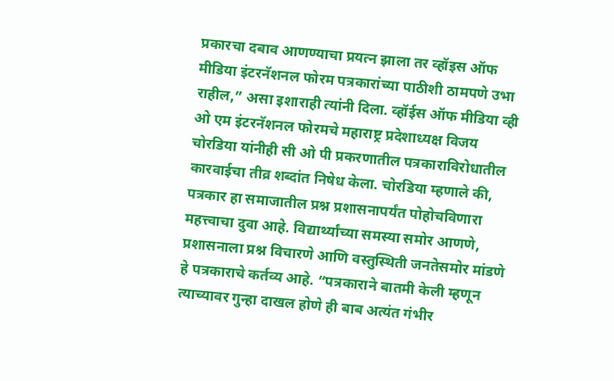प्रकारचा दबाव आणण्याचा प्रयत्न झाला तर व्हॉइस ऑफ मीडिया इंटरनॅशनल फोरम पत्रकारांच्या पाठीशी ठामपणे उभा राहील,” असा इशाराही त्यांनी दिला. व्हॉईस ऑफ मीडिया व्ही ओ एम इंटरनॅशनल फोरमचे महाराष्ट्र प्रदेशाध्यक्ष विजय चोरडिया यांनीही सी ओ पी प्रकरणातील पत्रकाराविरोधातील कारवाईचा तीव्र शब्दांत निषेध केला. चोरडिया म्हणाले की, पत्रकार हा समाजातील प्रश्न प्रशासनापर्यंत पोहोचविणारा महत्त्वाचा दुवा आहे. विद्यार्थ्यांच्या समस्या समोर आणणे, प्रशासनाला प्रश्न विचारणे आणि वस्तुस्थिती जनतेसमोर मांडणे हे पत्रकाराचे कर्तव्य आहे. “पत्रकाराने बातमी केली म्हणून त्याच्यावर गुन्हा दाखल होणे ही बाब अत्यंत गंभीर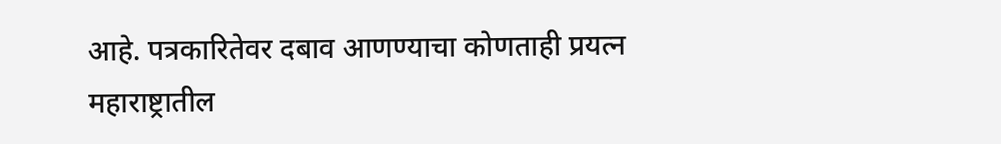आहे. पत्रकारितेवर दबाव आणण्याचा कोणताही प्रयत्न महाराष्ट्रातील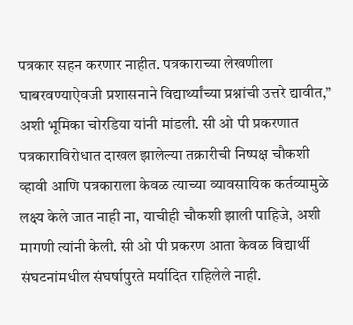पत्रकार सहन करणार नाहीत. पत्रकाराच्या लेखणीला घाबरवण्याऐवजी प्रशासनाने विद्यार्थ्यांच्या प्रश्नांची उत्तरे द्यावीत,” अशी भूमिका चोरडिया यांनी मांडली. सी ओ पी प्रकरणात पत्रकाराविरोधात दाखल झालेल्या तक्रारीची निष्पक्ष चौकशी व्हावी आणि पत्रकाराला केवळ त्याच्या व्यावसायिक कर्तव्यामुळे लक्ष्य केले जात नाही ना, याचीही चौकशी झाली पाहिजे, अशी मागणी त्यांनी केली. सी ओ पी प्रकरण आता केवळ विद्यार्थी संघटनांमधील संघर्षापुरते मर्यादित राहिलेले नाही.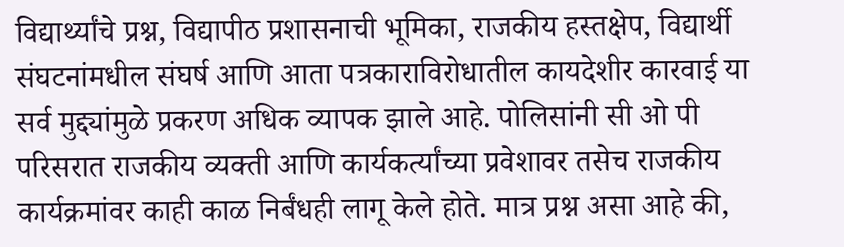विद्यार्थ्यांचे प्रश्न, विद्यापीठ प्रशासनाची भूमिका, राजकीय हस्तक्षेप, विद्यार्थी संघटनांमधील संघर्ष आणि आता पत्रकाराविरोधातील कायदेशीर कारवाई या सर्व मुद्द्यांमुळे प्रकरण अधिक व्यापक झाले आहे. पोलिसांनी सी ओ पी परिसरात राजकीय व्यक्ती आणि कार्यकर्त्यांच्या प्रवेशावर तसेच राजकीय कार्यक्रमांवर काही काळ निर्बंधही लागू केले होते. मात्र प्रश्न असा आहे की,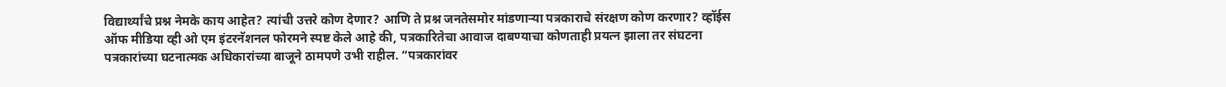विद्यार्थ्यांचे प्रश्न नेमके काय आहेत? त्यांची उत्तरे कोण देणार? आणि ते प्रश्न जनतेसमोर मांडणाऱ्या पत्रकाराचे संरक्षण कोण करणार? व्हॉईस ऑफ मीडिया व्ही ओ एम इंटरनॅशनल फोरमने स्पष्ट केले आहे की, पत्रकारितेचा आवाज दाबण्याचा कोणताही प्रयत्न झाला तर संघटना पत्रकारांच्या घटनात्मक अधिकारांच्या बाजूने ठामपणे उभी राहील. “पत्रकारांवर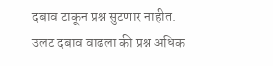दबाव टाकून प्रश्न सुटणार नाहीत. उलट दबाव वाढला की प्रश्न अधिक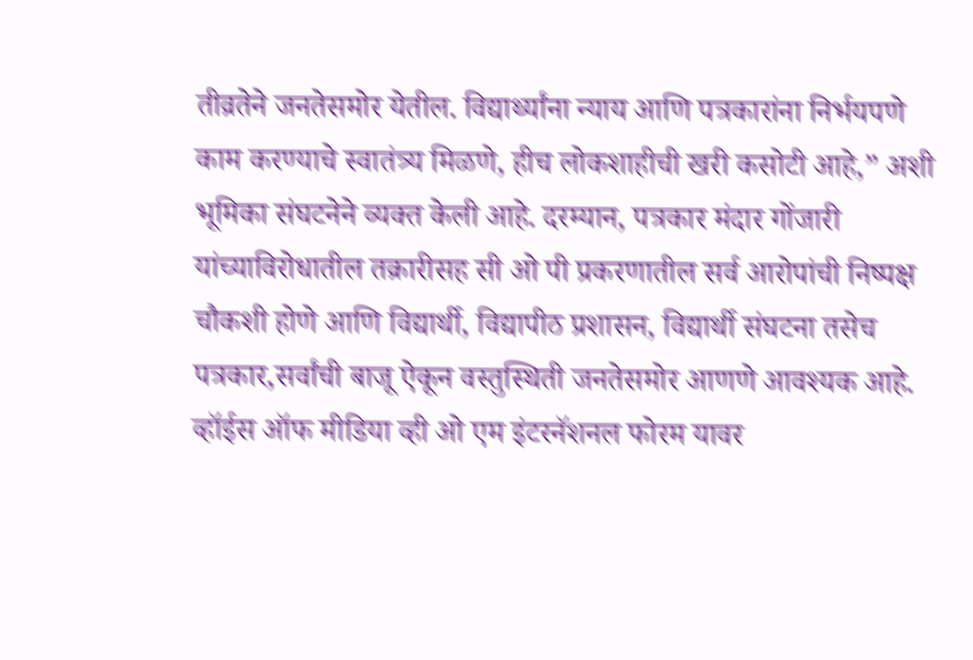तीव्रतेने जनतेसमोर येतील. विद्यार्थ्यांना न्याय आणि पत्रकारांना निर्भयपणे काम करण्याचे स्वातंत्र्य मिळणे, हीच लोकशाहीची खरी कसोटी आहे,” अशी भूमिका संघटनेने व्यक्त केली आहे. दरम्यान, पत्रकार मंदार गोंजारी यांच्याविरोधातील तक्रारीसह सी ओ पी प्रकरणातील सर्व आरोपांची निष्पक्ष चौकशी होणे आणि विद्यार्थी, विद्यापीठ प्रशासन, विद्यार्थी संघटना तसेच पत्रकार,सर्वांची बाजू ऐकून वस्तुस्थिती जनतेसमोर आणणे आवश्यक आहे. व्हॉईस ऑफ मीडिया व्ही ओ एम इंटरनॅशनल फोरम यावर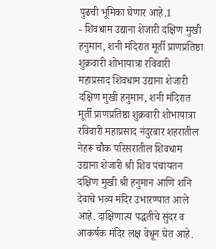पुढची भूमिका घेणार आहे.1
- शिवधाम उद्याना शेजारी दक्षिण मुखी हनुमान, शनी मंदिरात मूर्ती प्राणप्रतिष्ठा शुक्रवारी शोभायात्रा रविवारी महाप्रसाद शिवधाम उद्याना शेजारी दक्षिण मुखी हनुमान, शनी मंदिरात मूर्ती प्राणप्रतिष्ठा शुक्रवारी शोभायात्रा रविवारी महाप्रसाद नंदुरबार शहरातील नेहरू चौक परिसरातील शिवधाम उद्याना शेजारी श्री शिव पंचायतन दक्षिण मुखी श्री हनुमान आणि शनि देवाचे भव्य मंदिर उभारण्यात आले आहे. दाक्षिणात्य पद्धतीचे सुंदर व आकर्षक मंदिर लक्ष वेधून घेत आहे.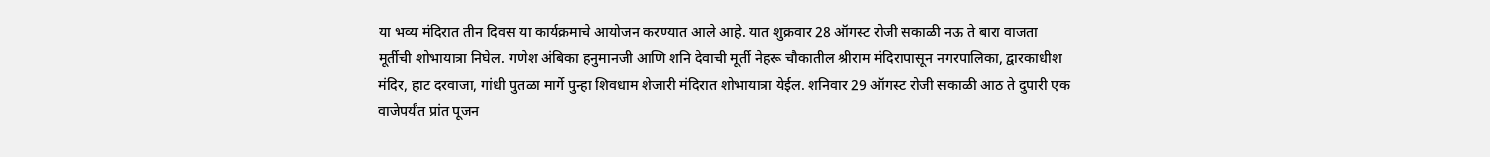या भव्य मंदिरात तीन दिवस या कार्यक्रमाचे आयोजन करण्यात आले आहे. यात शुक्रवार 28 ऑगस्ट रोजी सकाळी नऊ ते बारा वाजता मूर्तीची शोभायात्रा निघेल. गणेश अंबिका हनुमानजी आणि शनि देवाची मूर्ती नेहरू चौकातील श्रीराम मंदिरापासून नगरपालिका, द्वारकाधीश मंदिर, हाट दरवाजा, गांधी पुतळा मार्गे पुन्हा शिवधाम शेजारी मंदिरात शोभायात्रा येईल. शनिवार 29 ऑगस्ट रोजी सकाळी आठ ते दुपारी एक वाजेपर्यंत प्रांत पूजन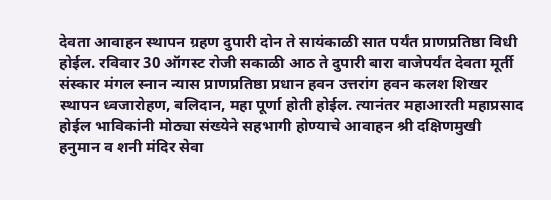देवता आवाहन स्थापन ग्रहण दुपारी दोन ते सायंकाळी सात पर्यंत प्राणप्रतिष्ठा विधी होईल. रविवार 30 ऑगस्ट रोजी सकाळी आठ ते दुपारी बारा वाजेपर्यंत देवता मूर्ती संस्कार मंगल स्नान न्यास प्राणप्रतिष्ठा प्रधान हवन उत्तरांग हवन कलश शिखर स्थापन ध्वजारोहण, बलिदान, महा पूर्णा होती होईल. त्यानंतर महाआरती महाप्रसाद होईल भाविकांनी मोठ्या संख्येने सहभागी होण्याचे आवाहन श्री दक्षिणमुखी हनुमान व शनी मंदिर सेवा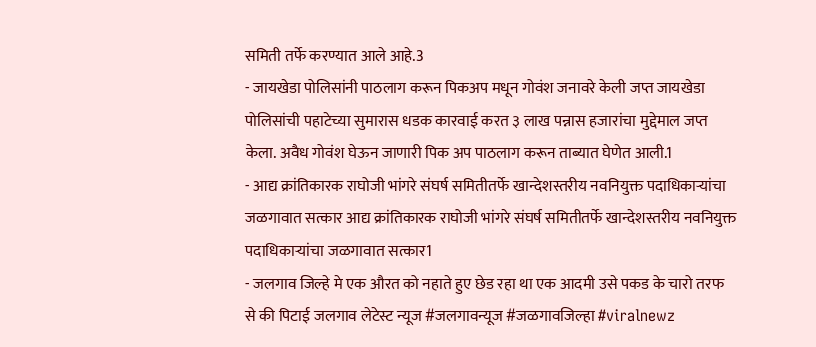समिती तर्फे करण्यात आले आहे.3
- जायखेडा पोलिसांनी पाठलाग करून पिकअप मधून गोवंश जनावरे केली जप्त जायखेडा पोलिसांची पहाटेच्या सुमारास धडक कारवाई करत ३ लाख पन्नास हजारांचा मुद्देमाल जप्त केला. अवैध गोवंश घेऊन जाणारी पिक अप पाठलाग करून ताब्यात घेणेत आली.1
- आद्य क्रांतिकारक राघोजी भांगरे संघर्ष समितीतर्फे खान्देशस्तरीय नवनियुक्त पदाधिकाऱ्यांचा जळगावात सत्कार आद्य क्रांतिकारक राघोजी भांगरे संघर्ष समितीतर्फे खान्देशस्तरीय नवनियुक्त पदाधिकाऱ्यांचा जळगावात सत्कार1
- जलगाव जिल्हे मे एक औरत को नहाते हुए छेड रहा था एक आदमी उसे पकड के चारो तरफ से की पिटाई जलगाव लेटेस्ट न्यूज #जलगावन्यूज #जळगावजिल्हा #viralnewz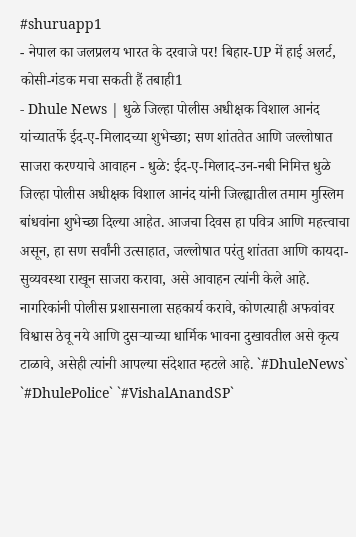#shuruapp1
- नेपाल का जलप्रलय भारत के दरवाजे पर! बिहार-UP में हाई अलर्ट, कोसी-गंडक मचा सकती हैं तबाही1
- Dhule News | धुळे जिल्हा पोलीस अधीक्षक विशाल आनंद यांच्यातर्फे ईद-ए-मिलादच्या शुभेच्छा; सण शांततेत आणि जल्लोषात साजरा करण्याचे आवाहन - धुळे: ईद-ए-मिलाद-उन-नबी निमित्त धुळे जिल्हा पोलीस अधीक्षक विशाल आनंद यांनी जिल्ह्यातील तमाम मुस्लिम बांधवांना शुभेच्छा दिल्या आहेत. आजचा दिवस हा पवित्र आणि महत्त्वाचा असून, हा सण सर्वांनी उत्साहात, जल्लोषात परंतु शांतता आणि कायदा-सुव्यवस्था राखून साजरा करावा, असे आवाहन त्यांनी केले आहे. नागरिकांनी पोलीस प्रशासनाला सहकार्य करावे, कोणत्याही अफवांवर विश्वास ठेवू नये आणि दुसऱ्याच्या धार्मिक भावना दुखावतील असे कृत्य टाळावे, असेही त्यांनी आपल्या संदेशात म्हटले आहे. `#DhuleNews` `#DhulePolice` `#VishalAnandSP`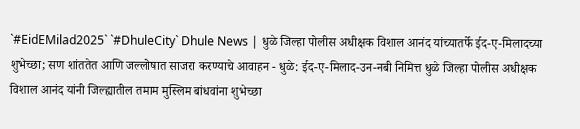`#EidEMilad2025` `#DhuleCity` Dhule News | धुळे जिल्हा पोलीस अधीक्षक विशाल आनंद यांच्यातर्फे ईद-ए-मिलादच्या शुभेच्छा; सण शांततेत आणि जल्लोषात साजरा करण्याचे आवाहन - धुळे: ईद-ए-मिलाद-उन-नबी निमित्त धुळे जिल्हा पोलीस अधीक्षक विशाल आनंद यांनी जिल्ह्यातील तमाम मुस्लिम बांधवांना शुभेच्छा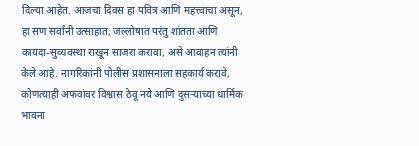दिल्या आहेत. आजचा दिवस हा पवित्र आणि महत्त्वाचा असून, हा सण सर्वांनी उत्साहात, जल्लोषात परंतु शांतता आणि कायदा-सुव्यवस्था राखून साजरा करावा, असे आवाहन त्यांनी केले आहे. नागरिकांनी पोलीस प्रशासनाला सहकार्य करावे, कोणत्याही अफवांवर विश्वास ठेवू नये आणि दुसऱ्याच्या धार्मिक भावना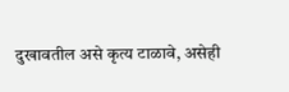दुखावतील असे कृत्य टाळावे, असेही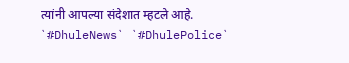त्यांनी आपल्या संदेशात म्हटले आहे. `#DhuleNews` `#DhulePolice`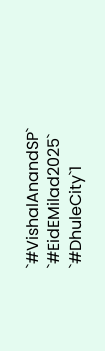`#VishalAnandSP` `#EidEMilad2025` `#DhuleCity`1